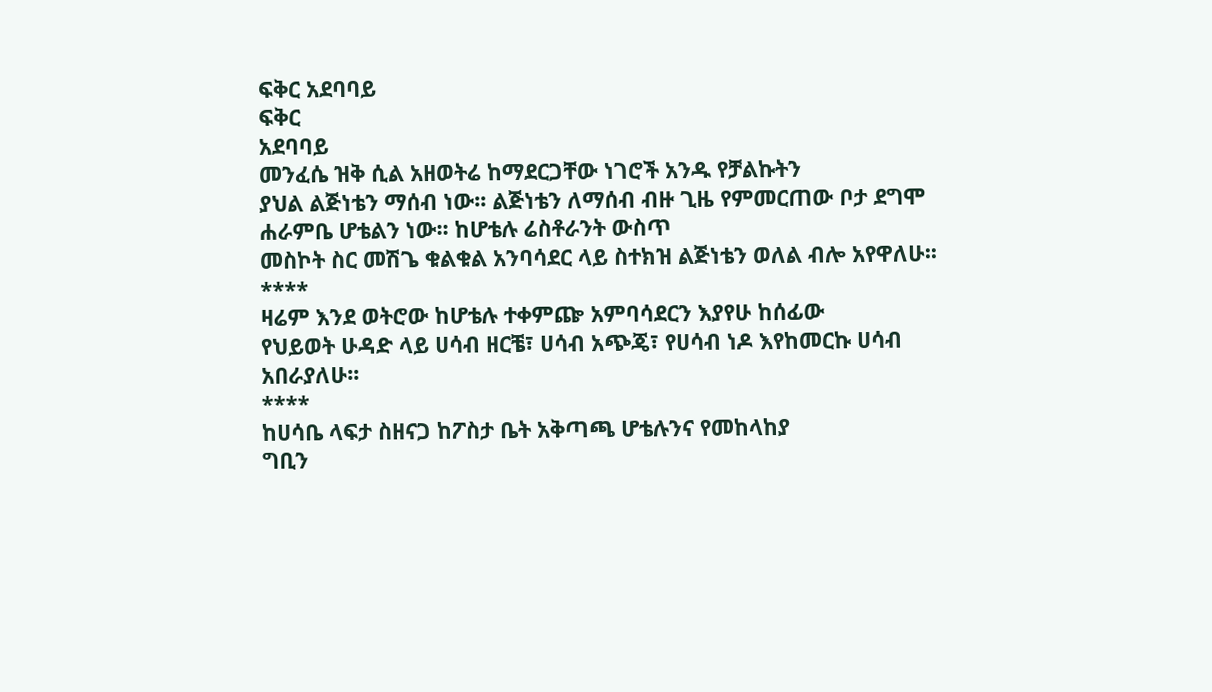ፍቅር አደባባይ
ፍቅር
አደባባይ
መንፈሴ ዝቅ ሲል አዘወትሬ ከማደርጋቸው ነገሮች አንዱ የቻልኩትን
ያህል ልጅነቴን ማሰብ ነው፡፡ ልጅነቴን ለማሰብ ብዙ ጊዜ የምመርጠው ቦታ ደግሞ ሐራምቤ ሆቴልን ነው፡፡ ከሆቴሉ ሬስቶራንት ውስጥ
መስኮት ስር መሽጌ ቁልቁል አንባሳደር ላይ ስተክዝ ልጅነቴን ወለል ብሎ አየዋለሁ፡፡
****
ዛሬም እንደ ወትሮው ከሆቴሉ ተቀምጬ አምባሳደርን እያየሁ ከሰፊው
የህይወት ሁዳድ ላይ ሀሳብ ዘርቼ፣ ሀሳብ አጭጄ፣ የሀሳብ ነዶ እየከመርኩ ሀሳብ አበራያለሁ፡፡
****
ከሀሳቤ ላፍታ ስዘናጋ ከፖስታ ቤት አቅጣጫ ሆቴሉንና የመከላከያ
ግቢን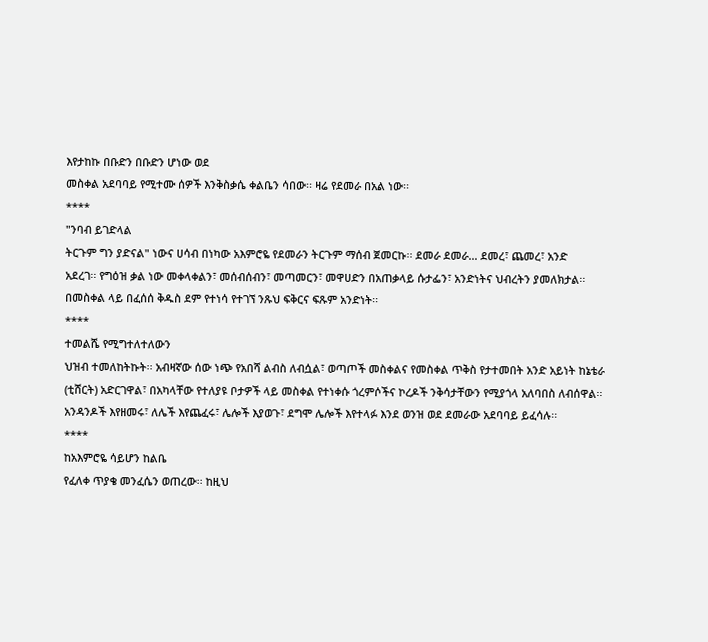እየታከኩ በቡድን በቡድን ሆነው ወደ
መስቀል አደባባይ የሚተሙ ሰዎች እንቅስቃሴ ቀልቤን ሳበው፡፡ ዛሬ የደመራ በአል ነው፡፡
****
"ንባብ ይገድላል
ትርጉም ግን ያድናል" ነውና ሀሳብ በነካው አእምሮዬ የደመራን ትርጉም ማሰብ ጀመርኩ፡፡ ደመራ ደመራ… ደመረ፣ ጨመረ፣ አንድ
አደረገ፡፡ የግዕዝ ቃል ነው መቀላቀልን፣ መሰብሰብን፣ መጣመርን፣ መዋሀድን በአጠቃላይ ሱታፌን፣ አንድነትና ህብረትን ያመለክታል፡፡
በመስቀል ላይ በፈሰሰ ቅዱስ ደም የተነሳ የተገኘ ንጹህ ፍቅርና ፍጹም አንድነት፡፡
****
ተመልሼ የሚግተለተለውን
ህዝብ ተመለከትኩት፡፡ አብዛኛው ሰው ነጭ የአበሻ ልብስ ለብሷል፣ ወጣጦች መስቀልና የመስቀል ጥቅስ የታተመበት አንድ አይነት ከኔቴራ
(ቲሸርት) አድርገዋል፣ በአካላቸው የተለያዩ ቦታዎች ላይ መስቀል የተነቀሱ ጎረምሶችና ኮረዶች ንቅሳታቸውን የሚያጎላ አለባበስ ለብሰዋል፡፡
አንዳንዶች እየዘመሩ፣ ለሌች እየጨፈሩ፣ ሌሎች እያወጉ፣ ደግሞ ሌሎች እየተላፉ እንደ ወንዝ ወደ ደመራው አደባባይ ይፈሳሉ፡፡
****
ከአእምሮዬ ሳይሆን ከልቤ
የፈለቀ ጥያቄ መንፈሴን ወጠረው፡፡ ከዚህ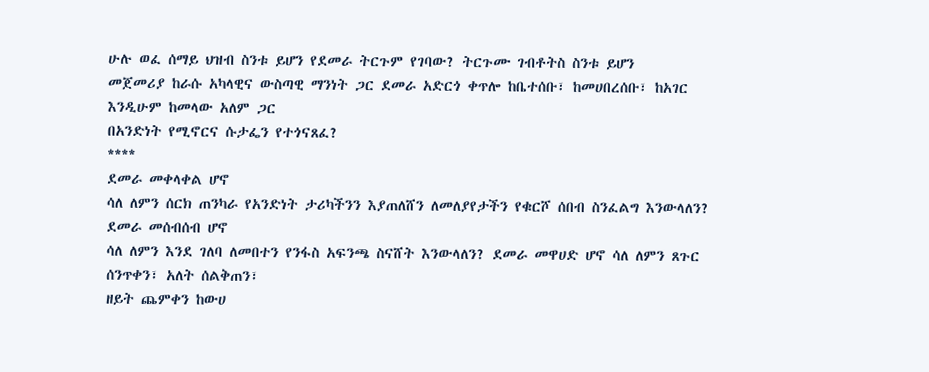ሁሉ ወፈ ሰማይ ህዝብ ስንቱ ይሆን የደመራ ትርጉም የገባው? ትርጉሙ ገብቶትስ ስንቱ ይሆን
መጀመሪያ ከራሱ አካላዊና ውስጣዊ ማንነት ጋር ደመራ አድርጎ ቀጥሎ ከቤተሰቡ፣ ከመሀበረሰቡ፣ ከአገር እንዲሁም ከመላው አለም ጋር
በአንድነት የሚኖርና ሱታፌን የተጎናጸፈ?
****
ደመራ መቀላቀል ሆኖ
ሳለ ለምን ሰርክ ጠንካራ የአንድነት ታሪካችንን እያጠለሸን ለመለያየታችን የቁርሾ ሰበብ ስንፈልግ እንውላለን? ደመራ መሰብሰብ ሆኖ
ሳለ ለምን እንደ ገለባ ለመበተን የንፋስ አፍንጫ ስናሸት እንውላለን? ደመራ መዋሀድ ሆኖ ሳለ ለምን ጸጉር ሰንጥቀን፣ አለት ሰልቅጠን፣
ዘይት ጨምቀን ከውሀ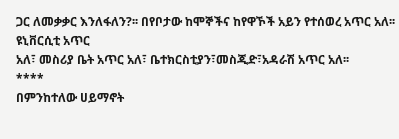ጋር ለመቃቃር እንለፋለን?፡፡ በየቦታው ከሞኞችና ከየዋኾች አይን የተሰወረ አጥር አለ፡፡ ዩኒቨርሲቲ አጥር
አለ፣ መስሪያ ቤት አጥር አለ፣ ቤተክርስቲያን፣መስጂድ፣አዳራሽ አጥር አለ፡፡
****
በምንከተለው ሀይማኖት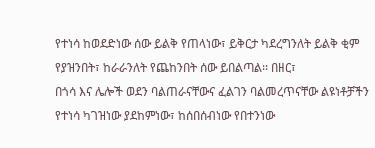የተነሳ ከወደድነው ሰው ይልቅ የጠላነው፣ ይቅርታ ካደረግንለት ይልቅ ቂም የያዝንበት፣ ከራራንለት የጨከንበት ሰው ይበልጣል፡፡ በዘር፣
በጎሳ እና ሌሎች ወደን ባልጠራናቸውና ፈልገን ባልመረጥናቸው ልዩነቶቻችን የተነሳ ካገዝነው ያደከምነው፣ ከሰበሰብነው የበተንነው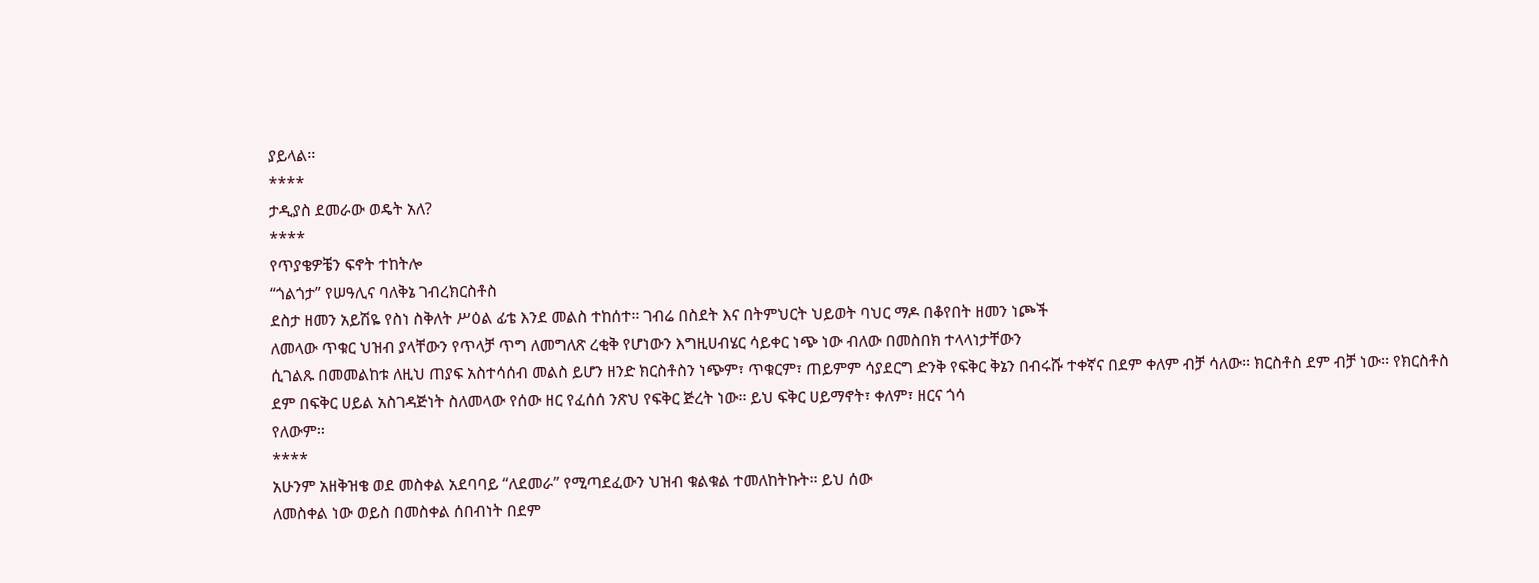ያይላል፡፡
****
ታዲያስ ደመራው ወዴት አለ?
****
የጥያቄዎቼን ፍኖት ተከትሎ
“ጎልጎታ” የሠዓሊና ባለቅኔ ገብረክርስቶስ
ደስታ ዘመን አይሽዬ የስነ ስቅለት ሥዕል ፊቴ እንደ መልስ ተከሰተ፡፡ ገብሬ በስደት እና በትምህርት ህይወት ባህር ማዶ በቆየበት ዘመን ነጮች
ለመላው ጥቁር ህዝብ ያላቸውን የጥላቻ ጥግ ለመግለጽ ረቂቅ የሆነውን እግዚሀብሄር ሳይቀር ነጭ ነው ብለው በመስበክ ተላላነታቸውን
ሲገልጹ በመመልከቱ ለዚህ ጠያፍ አስተሳሰብ መልስ ይሆን ዘንድ ክርስቶስን ነጭም፣ ጥቁርም፣ ጠይምም ሳያደርግ ድንቅ የፍቅር ቅኔን በብሩሹ ተቀኛና በደም ቀለም ብቻ ሳለው፡፡ ክርስቶስ ደም ብቻ ነው፡፡ የክርስቶስ
ደም በፍቅር ሀይል አስገዳጅነት ስለመላው የሰው ዘር የፈሰሰ ንጽህ የፍቅር ጅረት ነው፡፡ ይህ ፍቅር ሀይማኖት፣ ቀለም፣ ዘርና ጎሳ
የለውም፡፡
****
አሁንም አዘቅዝቄ ወደ መስቀል አደባባይ “ለደመራ” የሚጣደፈውን ህዝብ ቁልቁል ተመለከትኩት፡፡ ይህ ሰው
ለመስቀል ነው ወይስ በመስቀል ሰበብነት በደም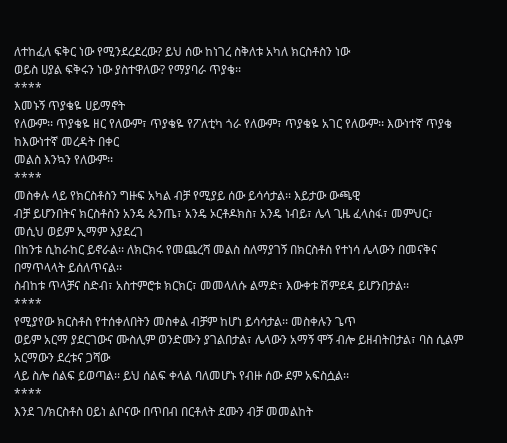ለተከፈለ ፍቅር ነው የሚንደረደረው? ይህ ሰው ከነገረ ስቅለቱ አካለ ክርስቶስን ነው
ወይስ ሀያል ፍቅሩን ነው ያስተዋለው? የማያባራ ጥያቄ፡፡
****
እመኑኝ ጥያቄዬ ሀይማኖት
የለውም፡፡ ጥያቄዬ ዘር የለውም፣ ጥያቄዬ የፖለቲካ ጎራ የለውም፣ ጥያቄዬ አገር የለውም፡፡ እውነተኛ ጥያቄ ከእውነተኛ መረዳት በቀር
መልስ እንኳን የለውም፡፡
****
መስቀሉ ላይ የክርስቶስን ግዙፍ አካል ብቻ የሚያይ ሰው ይሳሳታል፡፡ እይታው ውጫዊ
ብቻ ይሆንበትና ክርስቶስን አንዴ ጴንጤ፣ አንዴ ኦርቶዶክስ፣ አንዴ ነብይ፣ ሌላ ጊዜ ፈላስፋ፣ መምህር፣ መሲህ ወይም ኢማም እያደረገ
በከንቱ ሲከራከር ይኖራል፡፡ ለክርክሩ የመጨረሻ መልስ ስለማያገኝ በክርስቶስ የተነሳ ሌላውን በመናቅና በማጥላላት ይሰለጥናል፡፡
ስብከቱ ጥላቻና ስድብ፣ አስተምሮቱ ክርክር፣ መመላለሱ ልማድ፣ እውቀቱ ሽምደዳ ይሆንበታል፡፡
****
የሚያየው ክርስቶስ የተሰቀለበትን መስቀል ብቻም ከሆነ ይሳሳታል፡፡ መስቀሉን ጌጥ
ወይም አርማ ያደርገውና ሙስሊም ወንድሙን ያገልበታል፣ ሌላውን አማኝ ሞኝ ብሎ ይዘብትበታል፣ ባስ ሲልም አርማውን ደረቱና ጋሻው
ላይ ስሎ ሰልፍ ይወጣል፡፡ ይህ ሰልፍ ቀላል ባለመሆኑ የብዙ ሰው ደም አፍስሷል፡፡
****
እንደ ገ/ክርስቶስ ዐይነ ልቦናው በጥበብ በርቶለት ደሙን ብቻ መመልከት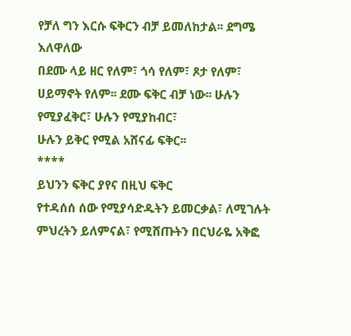የቻለ ግን እርሱ ፍቅርን ብቻ ይመለከታል፡፡ ደግሜ እለዋለው
በደሙ ላይ ዘር የለም፣ ጎሳ የለም፣ ጾታ የለም፣ ሀይማኖት የለም፡፡ ደሙ ፍቅር ብቻ ነው፡፡ ሁሉን የሚያፈቅር፣ ሁሉን የሚያከብር፣
ሁሉን ይቅር የሚል አሸናፊ ፍቅር፡፡
****
ይህንን ፍቅር ያየና በዚህ ፍቅር
የተዳሰሰ ሰው የሚያሳድዱትን ይመርቃል፣ ለሚገሉት ምህረትን ይለምናል፣ የሚሸጡትን በርህራዬ አቅፎ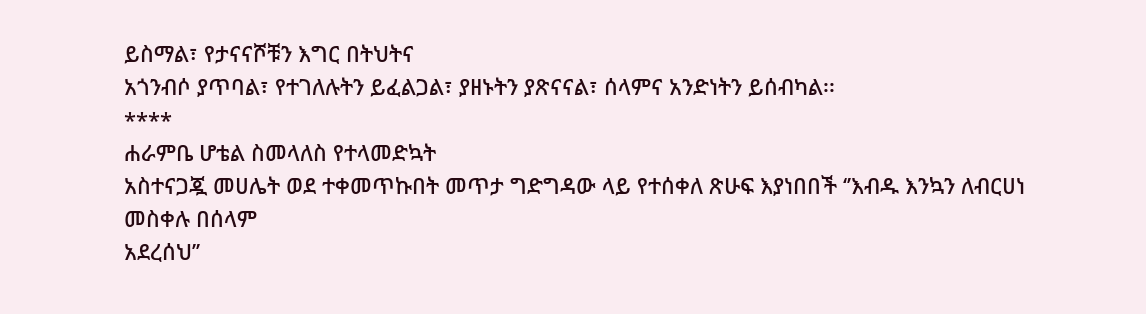ይስማል፣ የታናናሾቹን እግር በትህትና
አጎንብሶ ያጥባል፣ የተገለሉትን ይፈልጋል፣ ያዘኑትን ያጽናናል፣ ሰላምና አንድነትን ይሰብካል፡፡
****
ሐራምቤ ሆቴል ስመላለስ የተላመድኳት
አስተናጋጇ መሀሌት ወደ ተቀመጥኩበት መጥታ ግድግዳው ላይ የተሰቀለ ጽሁፍ እያነበበች ‘’እብዱ እንኳን ለብርሀነ መስቀሉ በሰላም
አደረሰህ’’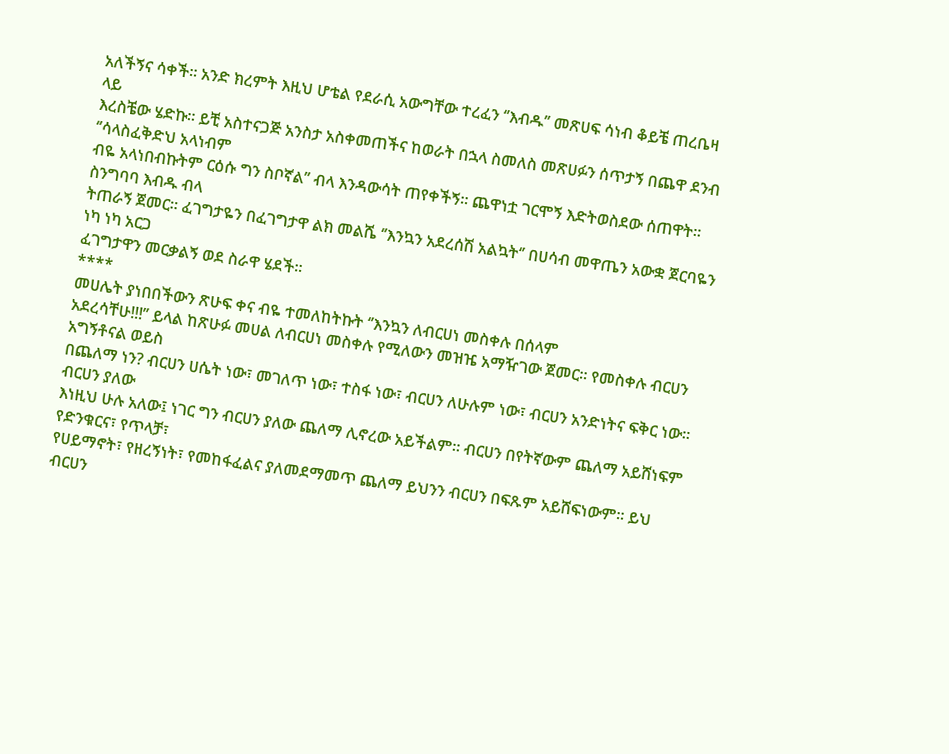አለችኝና ሳቀች፡፡ አንድ ክረምት እዚህ ሆቴል የደራሲ አውግቸው ተረፈን ‘’እብዱ’’ መጽሀፍ ሳነብ ቆይቼ ጠረቤዛ ላይ
እረስቼው ሄድኩ፡፡ ይቺ አስተናጋጅ አንስታ አስቀመጠችና ከወራት በኋላ ስመለስ መጽሀፉን ሰጥታኝ በጨዋ ደንብ ‘’ሳላስፈቅድህ አላነብም
ብዬ አላነበብኩትም ርዕሱ ግን ስቦኛል’’ ብላ እንዳውሳት ጠየቀችኝ፡፡ ጨዋነቷ ገርሞኝ እድትወስደው ሰጠዋት፡፡ ስንግባባ እብዱ ብላ
ትጠራኝ ጀመር፡፡ ፈገግታዬን በፈገግታዋ ልክ መልሼ ‘’እንኳን አደረሰሽ አልኳት‘’ በሀሳብ መዋጤን አውቋ ጀርባዬን ነካ ነካ አርጋ
ፈገግታዋን መርቃልኝ ወደ ስራዋ ሄደች፡፡
****
መሀሌት ያነበበችውን ጽሁፍ ቀና ብዬ ተመለከትኩት ‘’እንኳን ለብርሀነ መስቀሉ በሰላም
አደረሳቸሁ!!!’’ ይላል ከጽሁፉ መሀል ለብርሀነ መስቀሉ የሚለውን መዝዤ አማዥገው ጀመር፡፡ የመስቀሉ ብርሀን አግኝቶናል ወይስ
በጨለማ ነን? ብርሀን ሀሴት ነው፣ መገለጥ ነው፣ ተስፋ ነው፣ ብርሀን ለሁሉም ነው፣ ብርሀን አንድነትና ፍቅር ነው፡፡ ብርሀን ያለው
እነዚህ ሁሉ አለው፤ ነገር ግን ብርሀን ያለው ጨለማ ሊኖረው አይችልም፡፡ ብርሀን በየትኛውም ጨለማ አይሸነፍም የድንቁርና፣ የጥላቻ፣
የሀይማኖት፣ የዘረኝነት፣ የመከፋፈልና ያለመደማመጥ ጨለማ ይህንን ብርሀን በፍጹም አይሸፍነውም፡፡ ይህ ብርሀን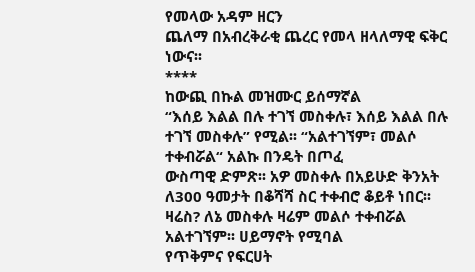የመላው አዳም ዘርን
ጨለማ በአብረቅራቂ ጨረር የመላ ዘላለማዊ ፍቅር ነውና፡፡
****
ከውጪ በኩል መዝሙር ይሰማኛል
“እሰይ እልል በሉ ተገኘ መስቀሉ፣ እሰይ እልል በሉ ተገኘ መስቀሉ” የሚል፡፡ “አልተገኘም፣ መልሶ ተቀብሯል“ አልኩ በንዴት በጦፈ
ውስጣዊ ድምጽ፡፡ አዎ መስቀሉ በአይሁድ ቅንአት ለ300 ዓመታት በቆሻሻ ስር ተቀብሮ ቆይቶ ነበር፡፡ ዛሬስ? ለኔ መስቀሉ ዛሬም መልሶ ተቀብሯል አልተገኘም፡፡ ሀይማኖት የሚባል
የጥቅምና የፍርሀት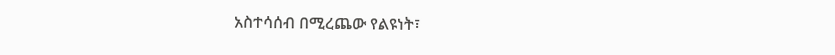አስተሳሰብ በሚረጨው የልዩነት፣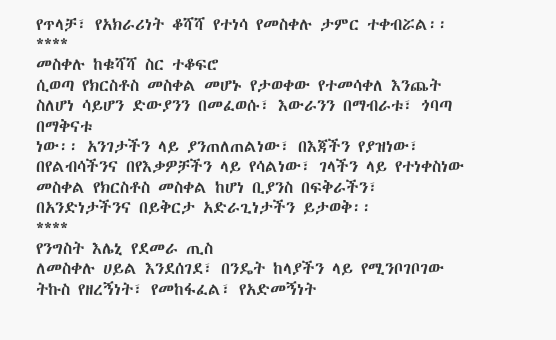የጥላቻ፣ የአክራሪነት ቆሻሻ የተነሳ የመስቀሉ ታምር ተቀብሯል፡፡
****
መስቀሉ ከቁሻሻ ስር ተቆፍሮ
ሲወጣ የክርስቶስ መስቀል መሆኑ የታወቀው የተመሳቀለ እንጨት ስለሆነ ሳይሆን ድውያንን በመፈወሱ፣ እውራንን በማብራቱ፣ ጎባጣ በማቅናቱ
ነው፡፡ አንገታችን ላይ ያንጠለጠልነው፣ በእጃችን የያዝነው፣ በየልብሳችንና በየእቃዎቻችን ላይ የሳልነው፣ ገላችን ላይ የተነቀስነው
መስቀል የክርስቶስ መስቀል ከሆነ ቢያንስ በፍቅራችን፣ በአንድነታችንና በይቅርታ አድራጊነታችን ይታወቅ፡፡
****
የንግስት እሌኒ የደመራ ጢስ
ለመስቀሉ ሀይል እንደሰገደ፣ በንዴት ከላያችን ላይ የሚንቦገቦገው ትኩስ የዘረኝነት፣ የመከፋፈል፣ የአድመኝነት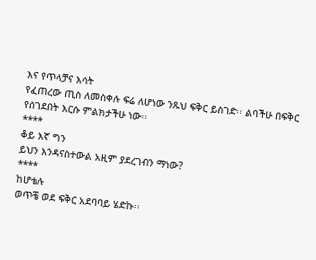እና የጥላቻና እሳት
የፈጠረው ጢስ ለመስቀሉ ፍሬ ለሆነው ንጹህ ፍቅር ይስገድ፡፡ ልባችሁ በፍቅር የሰገደበት እርሱ ምልክታችሁ ነው፡፡
****
ቆይ እኛ ግን
ይህን እንዳናስተውል አዚም ያደረገብን ማነው?
****
ከሆቴሉ
ወጥቼ ወደ ፍቅር አደባባይ ሄድኩ፡፡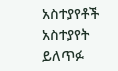አስተያየቶች
አስተያየት ይለጥፉ